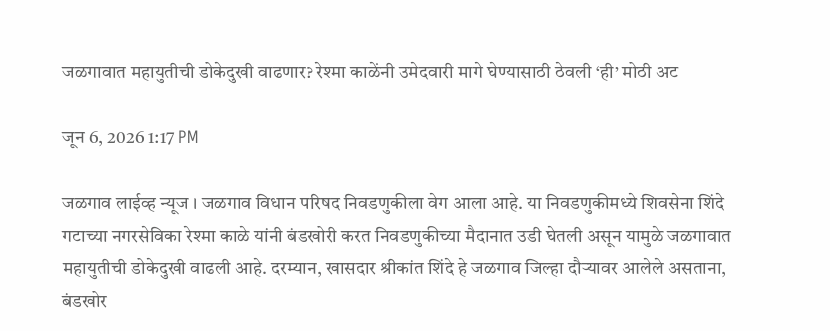जळगावात महायुतीची डोकेदुखी वाढणार? रेश्मा काळेंनी उमेदवारी मागे घेण्यासाठी ठेवली ‘ही’ मोठी अट

जून 6, 2026 1:17 PM

जळगाव लाईव्ह न्यूज । जळगाव विधान परिषद निवडणुकीला वेग आला आहे. या निवडणुकीमध्ये शिवसेना शिंदे गटाच्या नगरसेविका रेश्मा काळे यांनी बंडखोरी करत निवडणुकीच्या मैदानात उडी घेतली असून यामुळे जळगावात महायुतीची डोकेदुखी वाढली आहे. दरम्यान, खासदार श्रीकांत शिंदे हे जळगाव जिल्हा दौऱ्यावर आलेले असताना, बंडखोर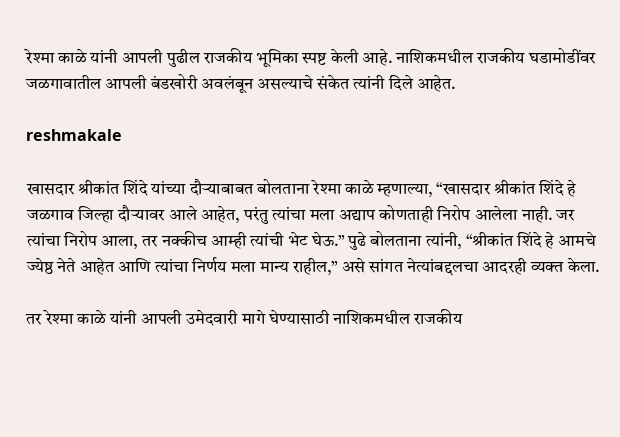रेश्मा काळे यांनी आपली पुढील राजकीय भूमिका स्पष्ट केली आहे. नाशिकमधील राजकीय घडामोडींवर जळगावातील आपली बंडखोरी अवलंबून असल्याचे संकेत त्यांनी दिले आहेत.

reshmakale

खासदार श्रीकांत शिंदे यांच्या दौऱ्याबाबत बोलताना रेश्मा काळे म्हणाल्या, “खासदार श्रीकांत शिंदे हे जळगाव जिल्हा दौऱ्यावर आले आहेत, परंतु त्यांचा मला अद्याप कोणताही निरोप आलेला नाही. जर त्यांचा निरोप आला, तर नक्कीच आम्ही त्यांची भेट घेऊ.” पुढे बोलताना त्यांनी, “श्रीकांत शिंदे हे आमचे ज्येष्ठ नेते आहेत आणि त्यांचा निर्णय मला मान्य राहील,” असे सांगत नेत्यांबद्दलचा आदरही व्यक्त केला.

तर रेश्मा काळे यांनी आपली उमेदवारी मागे घेण्यासाठी नाशिकमधील राजकीय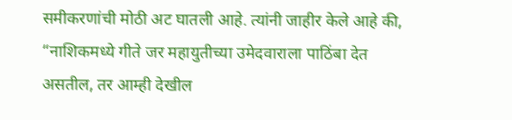समीकरणांची मोठी अट घातली आहे. त्यांनी जाहीर केले आहे की, “नाशिकमध्ये गीते जर महायुतीच्या उमेदवाराला पाठिंबा देत असतील, तर आम्ही देखील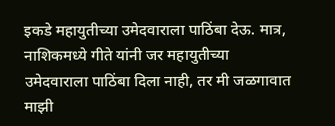इकडे महायुतीच्या उमेदवाराला पाठिंबा देऊ. मात्र, नाशिकमध्ये गीते यांनी जर महायुतीच्या उमेदवाराला पाठिंबा दिला नाही, तर मी जळगावात माझी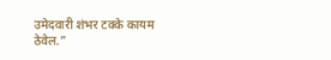उमेदवारी शंभर टक्के कायम ठेवेल.”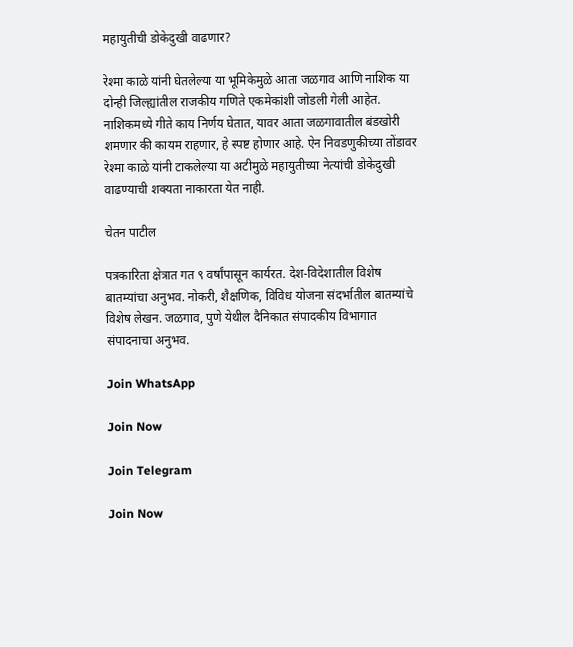महायुतीची डोकेदुखी वाढणार?

रेश्मा काळे यांनी घेतलेल्या या भूमिकेमुळे आता जळगाव आणि नाशिक या दोन्ही जिल्ह्यांतील राजकीय गणिते एकमेकांशी जोडली गेली आहेत. नाशिकमध्ये गीते काय निर्णय घेतात, यावर आता जळगावातील बंडखोरी शमणार की कायम राहणार, हे स्पष्ट होणार आहे. ऐन निवडणुकीच्या तोंडावर रेश्मा काळे यांनी टाकलेल्या या अटीमुळे महायुतीच्या नेत्यांची डोकेदुखी वाढण्याची शक्यता नाकारता येत नाही.

चेतन पाटील

पत्रकारिता क्षेत्रात गत ९ वर्षांपासून कार्यरत. देश-विदेशातील विशेष बातम्यांचा अनुभव. नोकरी, शैक्षणिक, विविध योजना संदर्भातील बातम्यांचे विशेष लेखन. जळगाव, पुणे येथील दैनिकात संपादकीय विभागात संपादनाचा अनुभव.

Join WhatsApp

Join Now

Join Telegram

Join Now